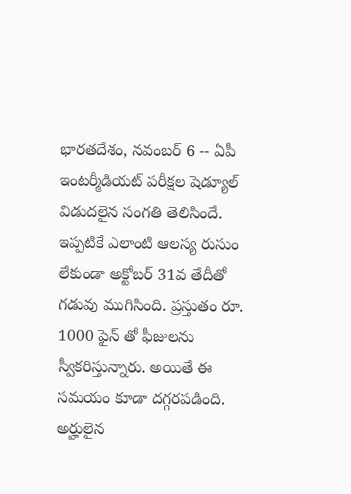భారతదేశం, నవంబర్ 6 -- ఏపీ ఇంటర్మీడియట్ పరీక్షల షెడ్యూల్ విడుదలైన సంగతి తెలిసిందే. ఇప్పటికే ఎలాంటి ఆలస్య రుసుం లేకుండా అక్టోబర్ 31వ తేదీతో గడువు ముగిసింది. ప్రస్తుతం రూ. 1000 ఫైన్ తో ఫీజులను స్వీకరిస్తున్నారు. అయితే ఈ సమయం కూడా దగ్గరపడింది. అర్హులైన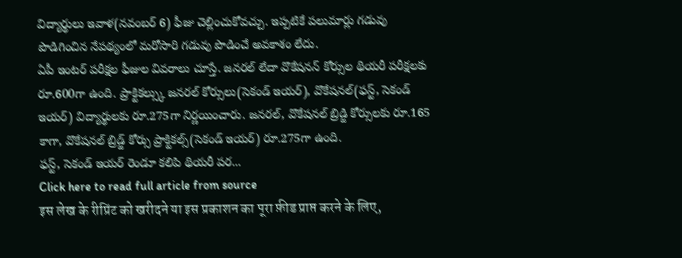విద్యార్థులు ఇవాళ(నవంబర్ 6) ఫీజు చెల్లించుకోవచ్చు. ఇప్పటికే పలుమార్లు గడువు పొడిగించిన నేపథ్యంలో మరోసారి గడువు పొడించే అవకాశం లేదు.
ఏపీ ఇంటర్ పరీక్షల ఫీజుల వివరాలు చూస్తే. జనరల్ లేదా వొకేషనన్ కోర్సుల థియరీ పరీక్షలకు రూ.600గా ఉంది. ప్రాక్టికల్స్కు జనరల్ కోర్సులు(సెకండ్ ఇయర్), వొకేషనల్(ఫస్ట్, సెకండ్ ఇయర్) విద్యార్థులకు రూ.275గా నిర్ణయించారు. జనరల్, వొకేషనల్ బ్రిడ్జి కోర్సులకు రూ.165 కాగా, వొకేషనల్ బ్రిడ్జ్ కోర్సు ప్రాక్టికల్స్(సెకండ్ ఇయర్) రూ.275గా ఉంది.
ఫస్ట్, సెకండ్ ఇయర్ రెండూ కలిపి థియరీ పర...
Click here to read full article from source
इस लेख के रीप्रिंट को खरीदने या इस प्रकाशन का पूरा फ़ीड प्राप्त करने के लिए,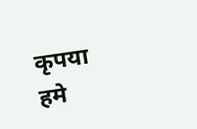कृपया
हमे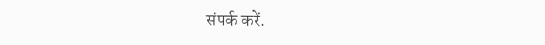संपर्क करें.